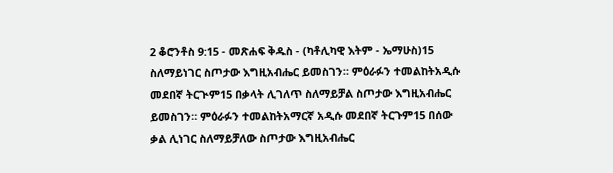2 ቆሮንቶስ 9:15 - መጽሐፍ ቅዱስ - (ካቶሊካዊ እትም - ኤማሁስ)15 ስለማይነገር ስጦታው እግዚአብሔር ይመስገን። ምዕራፉን ተመልከትአዲሱ መደበኛ ትርጒም15 በቃላት ሊገለጥ ስለማይቻል ስጦታው እግዚአብሔር ይመስገን። ምዕራፉን ተመልከትአማርኛ አዲሱ መደበኛ ትርጉም15 በሰው ቃል ሊነገር ስለማይቻለው ስጦታው እግዚአብሔር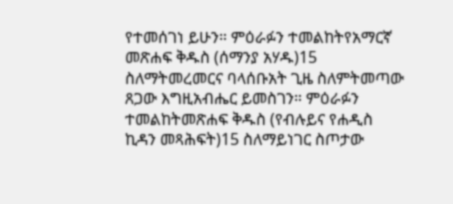የተመሰገነ ይሁን። ምዕራፉን ተመልከትየአማርኛ መጽሐፍ ቅዱስ (ሰማንያ አሃዱ)15 ስለማትመረመርና ባላሰቡአት ጊዜ ስለምትመጣው ጸጋው እግዚአብሔር ይመስገን። ምዕራፉን ተመልከትመጽሐፍ ቅዱስ (የብሉይና የሐዲስ ኪዳን መጻሕፍት)15 ስለማይነገር ስጦታው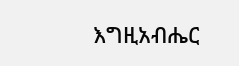እግዚአብሔር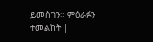ይመስገን። ምዕራፉን ተመልከት |